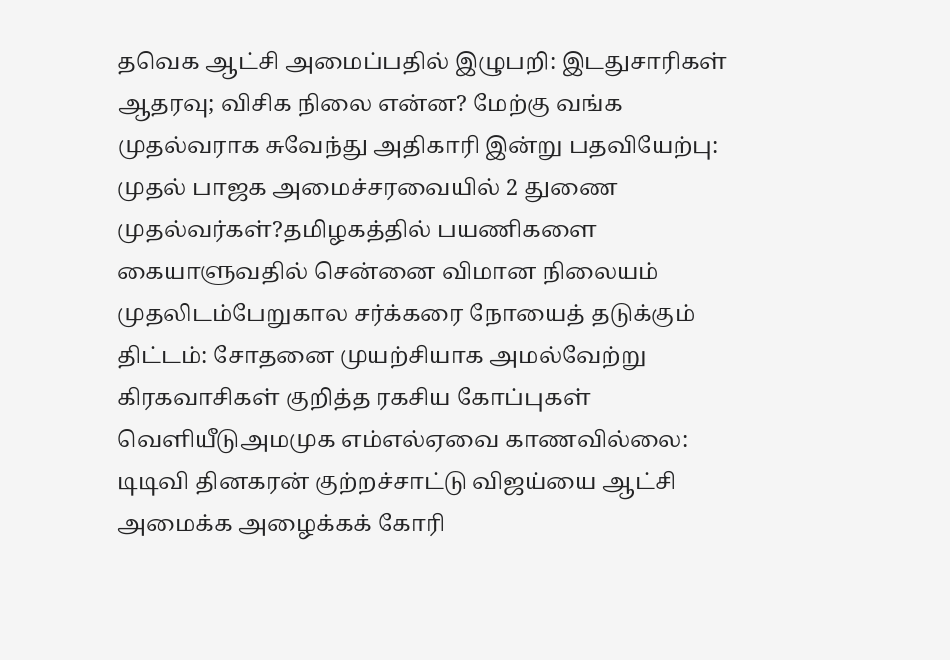தவெக ஆட்சி அமைப்பதில் இழுபறி: இடதுசாரிகள் ஆதரவு; விசிக நிலை என்ன? மேற்கு வங்க முதல்வராக சுவேந்து அதிகாரி இன்று பதவியேற்பு: முதல் பாஜக அமைச்சரவையில் 2 துணை முதல்வர்கள்?தமிழகத்தில் பயணிகளை கையாளுவதில் சென்னை விமான நிலையம் முதலிடம்பேறுகால சர்க்கரை நோயைத் தடுக்கும் திட்டம்: சோதனை முயற்சியாக அமல்வேற்று கிரகவாசிகள் குறித்த ரகசிய கோப்புகள் வெளியீடுஅமமுக எம்எல்ஏவை காணவில்லை: டிடிவி தினகரன் குற்றச்சாட்டு விஜய்யை ஆட்சி அமைக்க அழைக்கக் கோரி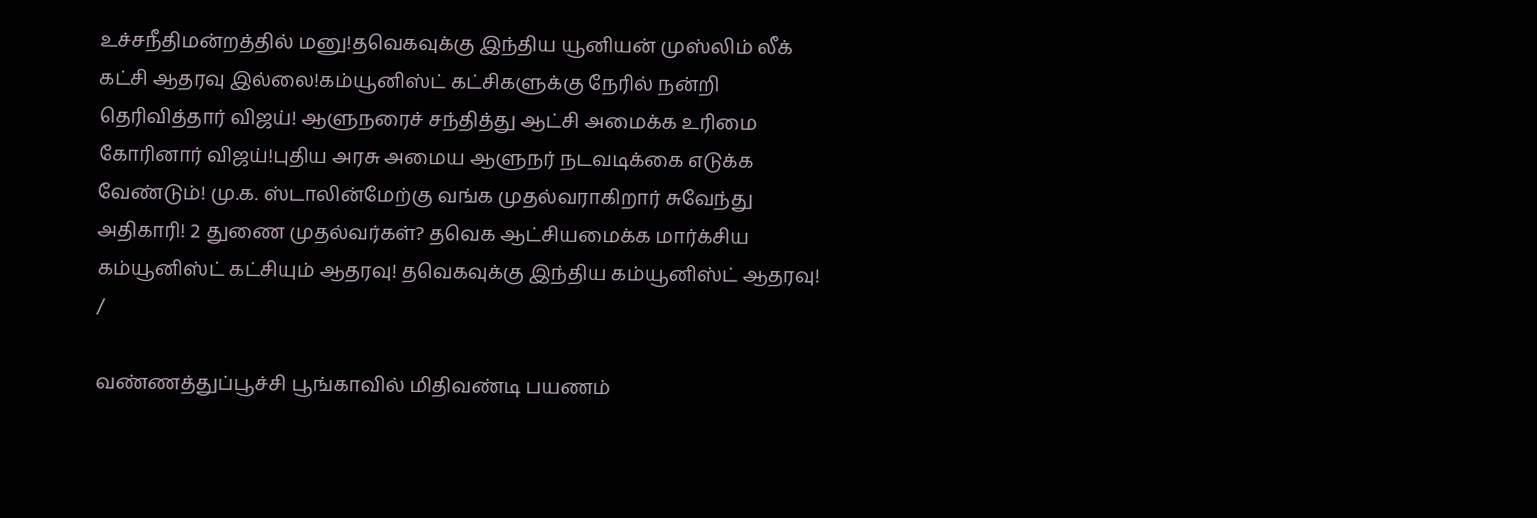உச்சநீதிமன்றத்தில் மனு!தவெகவுக்கு இந்திய யூனியன் முஸ்லிம் லீக் கட்சி ஆதரவு இல்லை!கம்யூனிஸ்ட் கட்சிகளுக்கு நேரில் நன்றி தெரிவித்தார் விஜய்! ஆளுநரைச் சந்தித்து ஆட்சி அமைக்க உரிமை கோரினார் விஜய்!புதிய அரசு அமைய ஆளுநர் நடவடிக்கை எடுக்க வேண்டும்! மு.க. ஸ்டாலின்மேற்கு வங்க முதல்வராகிறார் சுவேந்து அதிகாரி! 2 துணை முதல்வர்கள்? தவெக ஆட்சியமைக்க மார்க்சிய கம்யூனிஸ்ட் கட்சியும் ஆதரவு! தவெகவுக்கு இந்திய கம்யூனிஸ்ட் ஆதரவு!
/

வண்ணத்துப்பூச்சி பூங்காவில் மிதிவண்டி பயணம்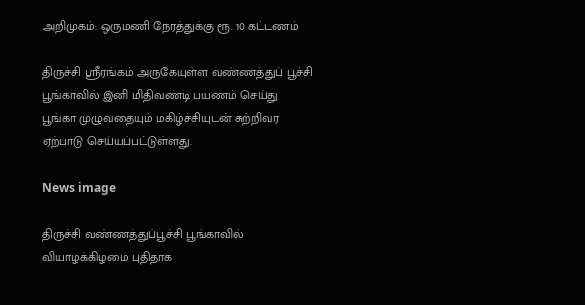அறிமுகம்: ஒருமணி நேரத்துக்கு ரூ. 10 கட்டணம்

திருச்சி ஸ்ரீரங்கம் அருகேயுள்ள வண்ணத்துப் பூச்சி பூங்காவில் இனி மிதிவண்டி பயணம் செய்து பூங்கா முழுவதையும் மகிழ்ச்சியுடன் சுற்றிவர ஏற்பாடு செய்யப்பட்டுள்ளது.

News image

திருச்சி வண்ணத்துப்பூச்சி பூங்காவில் வியாழக்கிழமை புதிதாக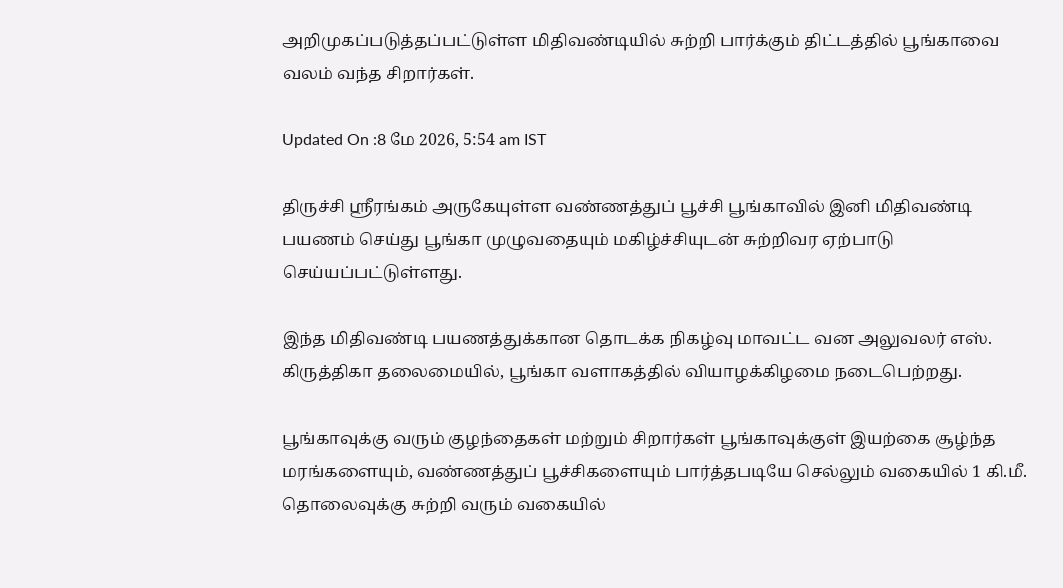அறிமுகப்படுத்தப்பட்டுள்ள மிதிவண்டியில் சுற்றி பார்க்கும் திட்டத்தில் பூங்காவை வலம் வந்த சிறார்கள்.

Updated On :8 மே 2026, 5:54 am IST

திருச்சி ஸ்ரீரங்கம் அருகேயுள்ள வண்ணத்துப் பூச்சி பூங்காவில் இனி மிதிவண்டி பயணம் செய்து பூங்கா முழுவதையும் மகிழ்ச்சியுடன் சுற்றிவர ஏற்பாடு செய்யப்பட்டுள்ளது.

இந்த மிதிவண்டி பயணத்துக்கான தொடக்க நிகழ்வு மாவட்ட வன அலுவலர் எஸ். கிருத்திகா தலைமையில், பூங்கா வளாகத்தில் வியாழக்கிழமை நடைபெற்றது.

பூங்காவுக்கு வரும் குழந்தைகள் மற்றும் சிறார்கள் பூங்காவுக்குள் இயற்கை சூழ்ந்த மரங்களையும், வண்ணத்துப் பூச்சிகளையும் பார்த்தபடியே செல்லும் வகையில் 1 கி.மீ. தொலைவுக்கு சுற்றி வரும் வகையில்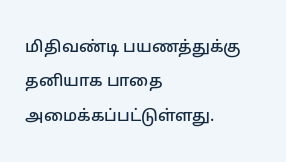மிதிவண்டி பயணத்துக்கு தனியாக பாதை அமைக்கப்பட்டுள்ளது.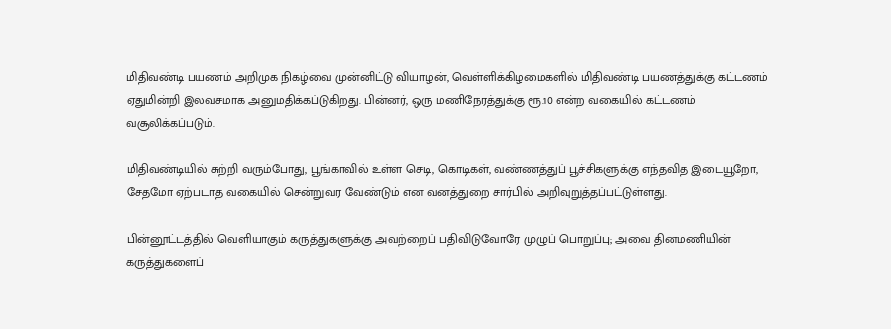மிதிவண்டி பயணம் அறிமுக நிகழ்வை முன்னிட்டு வியாழன், வெள்ளிக்கிழமைகளில் மிதிவண்டி பயணத்துக்கு கட்டணம் ஏதுமின்றி இலவசமாக அனுமதிக்கப்டுகிறது. பின்னர், ஒரு மணிநேரத்துக்கு ரூ.10 என்ற வகையில் கட்டணம் வசூலிக்கப்படும்.

மிதிவண்டியில் சுற்றி வரும்போது, பூங்காவில் உள்ள செடி, கொடிகள், வண்ணத்துப் பூச்சிகளுக்கு எந்தவித இடையூறோ, சேதமோ ஏற்படாத வகையில் சென்றுவர வேண்டும் என வனத்துறை சார்பில் அறிவுறுத்தப்பட்டுள்ளது.

பின்னூட்டத்தில் வெளியாகும் கருத்துகளுக்கு அவற்றைப் பதிவிடுவோரே முழுப் பொறுப்பு; அவை தினமணியின் கருத்துகளைப்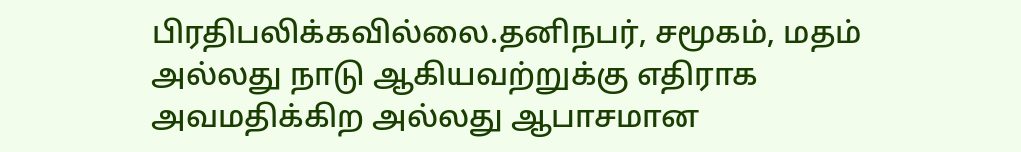பிரதிபலிக்கவில்லை.தனிநபர், சமூகம், மதம் அல்லது நாடு ஆகியவற்றுக்கு எதிராக அவமதிக்கிற அல்லது ஆபாசமான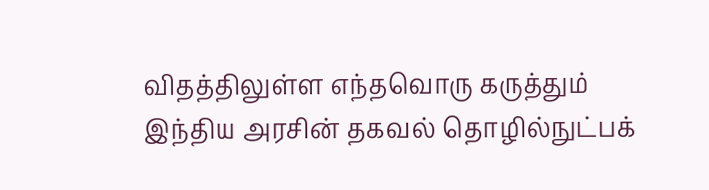விதத்திலுள்ள எந்தவொரு கருத்தும் இந்திய அரசின் தகவல் தொழில்நுட்பக்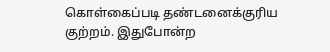கொள்கைப்படி தண்டனைக்குரிய குற்றம். இதுபோன்ற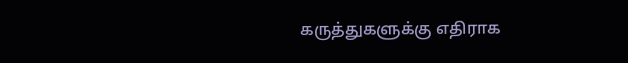கருத்துகளுக்கு எதிராக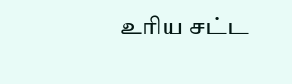உரிய சட்ட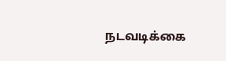நடவடிக்கை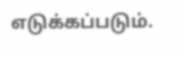எடுக்கப்படும்.